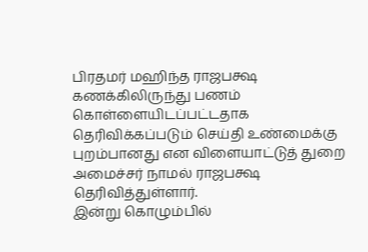பிரதமர் மஹிந்த ராஜபக்ஷ கணக்கிலிருந்து பணம் கொள்ளையிடப்பட்டதாக தெரிவிக்கப்படும் செய்தி உண்மைக்கு புறம்பானது என விளையாட்டுத் துறை அமைச்சர் நாமல் ராஜபக்ஷ தெரிவித்துள்ளார்.
இன்று கொழும்பில்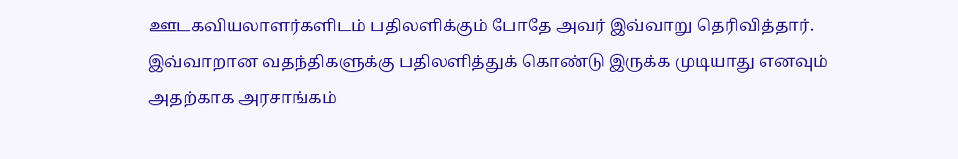ஊடகவியலாளர்களிடம் பதிலளிக்கும் போதே அவர் இவ்வாறு தெரிவித்தார்.
இவ்வாறான வதந்திகளுக்கு பதிலளித்துக் கொண்டு இருக்க முடியாது எனவும் அதற்காக அரசாங்கம்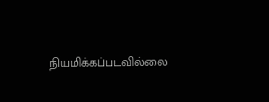நியமிக்கப்படவில்லை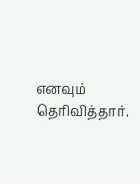எனவும் தெரிவித்தார்.